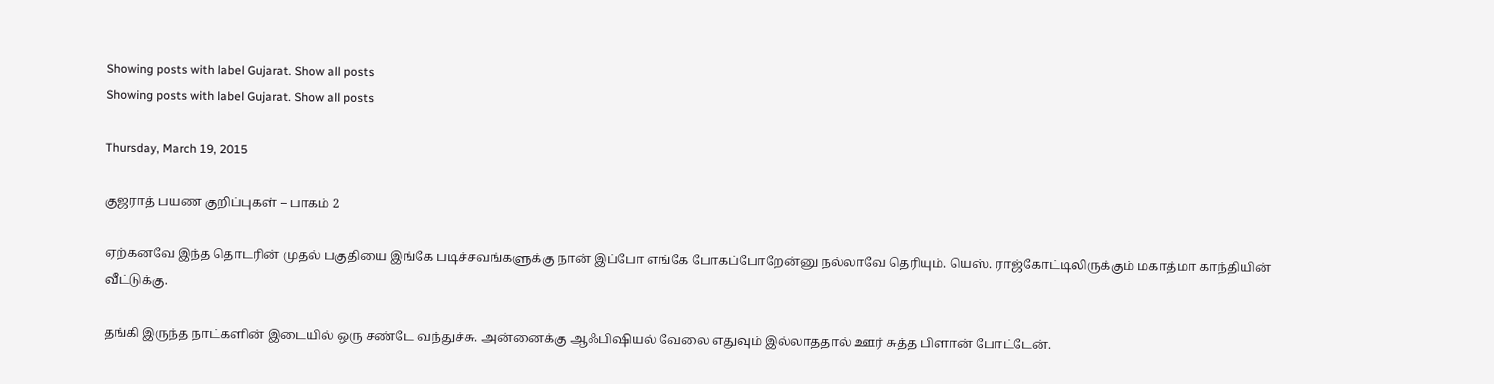Showing posts with label Gujarat. Show all posts
Showing posts with label Gujarat. Show all posts

Thursday, March 19, 2015

குஜராத் பயண குறிப்புகள் – பாகம் 2

ஏற்கனவே இந்த தொடரின் முதல் பகுதியை இங்கே படிச்சவங்களுக்கு நான் இப்போ எங்கே போகப்போறேன்னு நல்லாவே தெரியும். யெஸ். ராஜ்கோட்டிலிருக்கும் மகாத்மா காந்தியின் வீட்டுக்கு.

தங்கி இருந்த நாட்களின் இடையில் ஒரு சண்டே வந்துச்சு. அன்னைக்கு ஆஃபிஷியல் வேலை எதுவும் இல்லாததால் ஊர் சுத்த பிளான் போட்டேன்.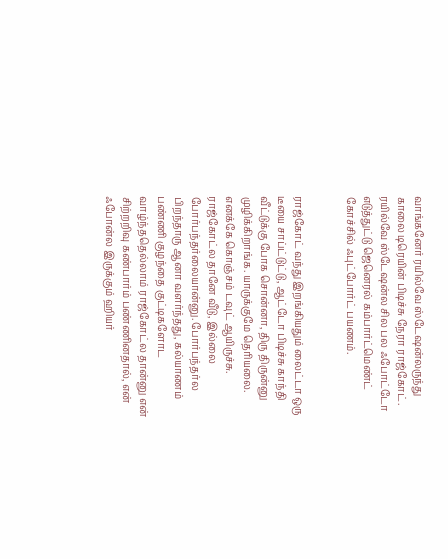வாங்கனேர் ரயில்வே ஸ்டேஷன்லருந்து காலை டிரெயின் பிடிச்சு நேரா ராஜ்கோட். ரயில்வே ஸ்டேஷன்ல சில பல ஃபோட்டோ எடுத்துட்டு ஜெனெரல் கம்பார்ட்மெண்ட் கோச்சில் ஃபுட்போர்ட் பயணம்.


ராஜ்கோட் வந்து இறங்கியதும் லைட்டா ஒரு டீயை சாப்ட்டுட்டு, ஆட்டோ பிடிச்சு காந்தி வீட்டுக்கு போக சொன்னா, திரு திருன்னு முழிக்கிறாங்க. யாருக்குமே தெரியலை. எனக்கே கொஞ்சம் டவுட் ஆயிருச்சு. ராஜ்கோட்ல தானே வீடு, இல்லை போர்பந்தர்லையான்னு. போர்பந்தர்ல பிறந்தாரு ஆனா வளர்ந்தது, கல்யாணம் பண்ணி குழந்தை குட்டிகளோட வாழ்ந்ததெல்லாம் ராஜ்கோட்ல தான்னு என் சிற்றறிவு கண்பார்ம் பண்ணினதால், என் ஃபோன்ல இருக்கும் ஹியர்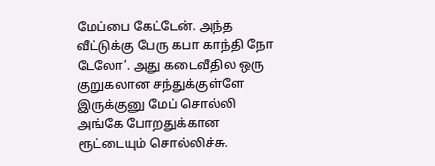மேப்பை கேட்டேன். அந்த வீட்டுக்கு பேரு கபா காந்தி நோ டேலோ’. அது கடைவீதில ஒரு குறுகலான சந்துக்குள்ளே இருக்குனு மேப் சொல்லி அங்கே போறதுக்கான ரூட்டையும் சொல்லிச்சு.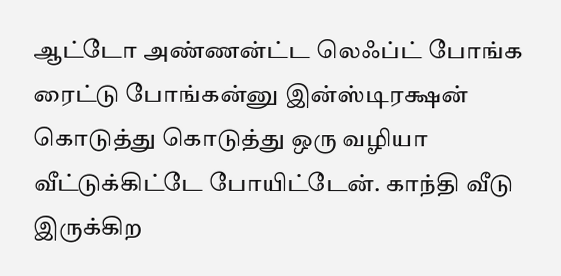ஆட்டோ அண்ணன்ட்ட லெஃப்ட் போங்க ரைட்டு போங்கன்னு இன்ஸ்டிரக்ஷன் கொடுத்து கொடுத்து ஒரு வழியா வீட்டுக்கிட்டே போயிட்டேன். காந்தி வீடு இருக்கிற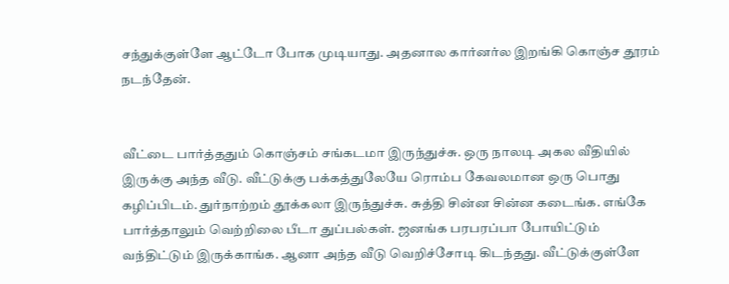சந்துக்குள்ளே ஆட்டோ போக முடியாது. அதனால கார்னர்ல இறங்கி கொஞ்ச தூரம் நடந்தேன்.


வீட்டை பார்த்ததும் கொஞ்சம் சங்கடமா இருந்துச்சு. ஒரு நாலடி அகல வீதியில் இருக்கு அந்த வீடு. வீட்டுக்கு பக்கத்துலேயே ரொம்ப கேவலமான ஒரு பொது கழிப்பிடம். துர்நாற்றம் தூக்கலா இருந்துச்சு. சுத்தி சின்ன சின்ன கடைங்க. எங்கே பார்த்தாலும் வெற்றிலை பீடா துப்பல்கள். ஜனங்க பரபரப்பா போயிட்டும் வந்திட்டும் இருக்காங்க. ஆனா அந்த வீடு வெறிச்சோடி கிடந்தது. வீட்டுக்குள்ளே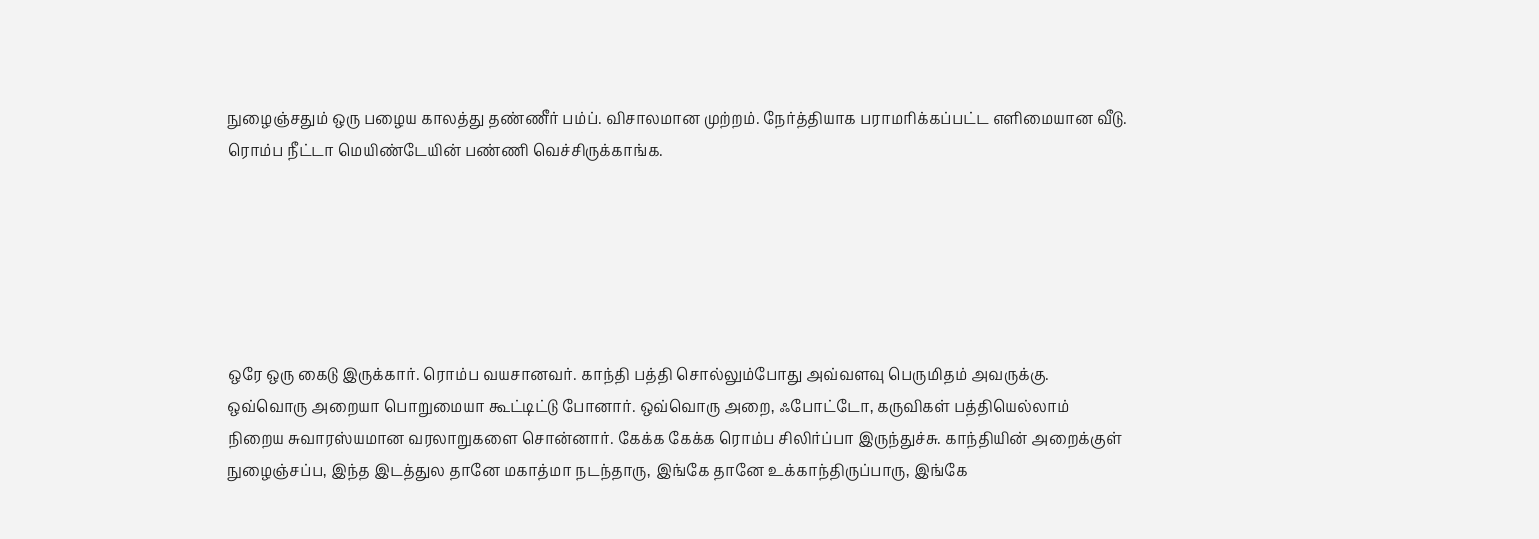நுழைஞ்சதும் ஒரு பழைய காலத்து தண்ணீர் பம்ப். விசாலமான முற்றம். நேர்த்தியாக பராமரிக்கப்பட்ட எளிமையான வீடு. ரொம்ப நீட்டா மெயிண்டேயின் பண்ணி வெச்சிருக்காங்க.






ஒரே ஒரு கைடு இருக்கார். ரொம்ப வயசானவர். காந்தி பத்தி சொல்லும்போது அவ்வளவு பெருமிதம் அவருக்கு. ஒவ்வொரு அறையா பொறுமையா கூட்டிட்டு போனார். ஒவ்வொரு அறை, ஃபோட்டோ, கருவிகள் பத்தியெல்லாம் நிறைய சுவாரஸ்யமான வரலாறுகளை சொன்னார். கேக்க கேக்க ரொம்ப சிலிர்ப்பா இருந்துச்சு. காந்தியின் அறைக்குள் நுழைஞ்சப்ப, இந்த இடத்துல தானே மகாத்மா நடந்தாரு, இங்கே தானே உக்காந்திருப்பாரு, இங்கே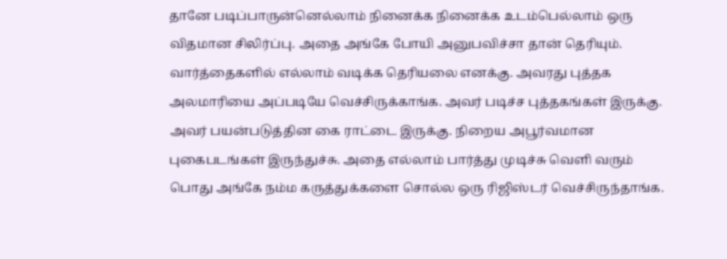தானே படிப்பாருன்னெல்லாம் நினைக்க நினைக்க உடம்பெல்லாம் ஒரு விதமான சிலிர்ப்பு. அதை அங்கே போயி அனுபவிச்சா தான் தெரியும். வார்த்தைகளில் எல்லாம் வடிக்க தெரியலை எனக்கு. அவரது புத்தக அலமாரியை அப்படியே வெச்சிருக்காங்க. அவர் படிச்ச புத்தகங்கள் இருக்கு. அவர் பயன்படுத்தின கை ராட்டை இருக்கு. நிறைய அபூர்வமான புகைபடங்கள் இருந்துச்சு. அதை எல்லாம் பார்த்து முடிச்சு வெளி வரும் பொது அங்கே நம்ம கருத்துக்களை சொல்ல ஒரு ரிஜிஸ்டர் வெச்சிருந்தாங்க.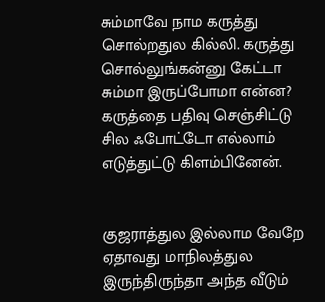சும்மாவே நாம கருத்து சொல்றதுல கில்லி. கருத்து சொல்லுங்கன்னு கேட்டா சும்மா இருப்போமா என்ன? கருத்தை பதிவு செஞ்சிட்டு சில ஃபோட்டோ எல்லாம் எடுத்துட்டு கிளம்பினேன்.


குஜராத்துல இல்லாம வேறே ஏதாவது மாநிலத்துல இருந்திருந்தா அந்த வீடும்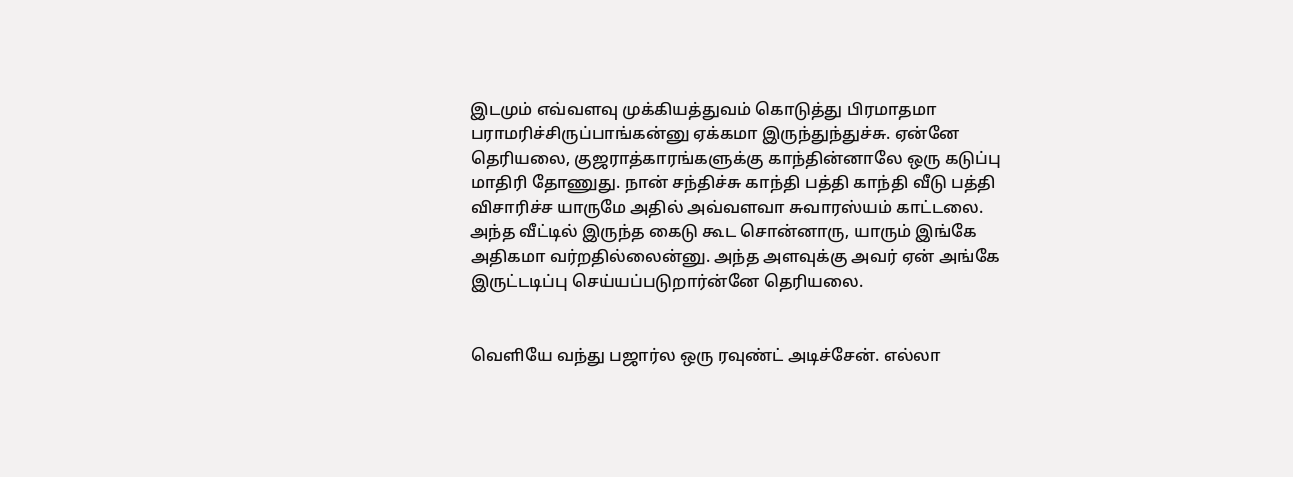இடமும் எவ்வளவு முக்கியத்துவம் கொடுத்து பிரமாதமா பராமரிச்சிருப்பாங்கன்னு ஏக்கமா இருந்துந்துச்சு. ஏன்னே தெரியலை, குஜராத்காரங்களுக்கு காந்தின்னாலே ஒரு கடுப்பு மாதிரி தோணுது. நான் சந்திச்சு காந்தி பத்தி காந்தி வீடு பத்தி விசாரிச்ச யாருமே அதில் அவ்வளவா சுவாரஸ்யம் காட்டலை. அந்த வீட்டில் இருந்த கைடு கூட சொன்னாரு, யாரும் இங்கே அதிகமா வர்றதில்லைன்னு. அந்த அளவுக்கு அவர் ஏன் அங்கே இருட்டடிப்பு செய்யப்படுறார்ன்னே தெரியலை.


வெளியே வந்து பஜார்ல ஒரு ரவுண்ட் அடிச்சேன். எல்லா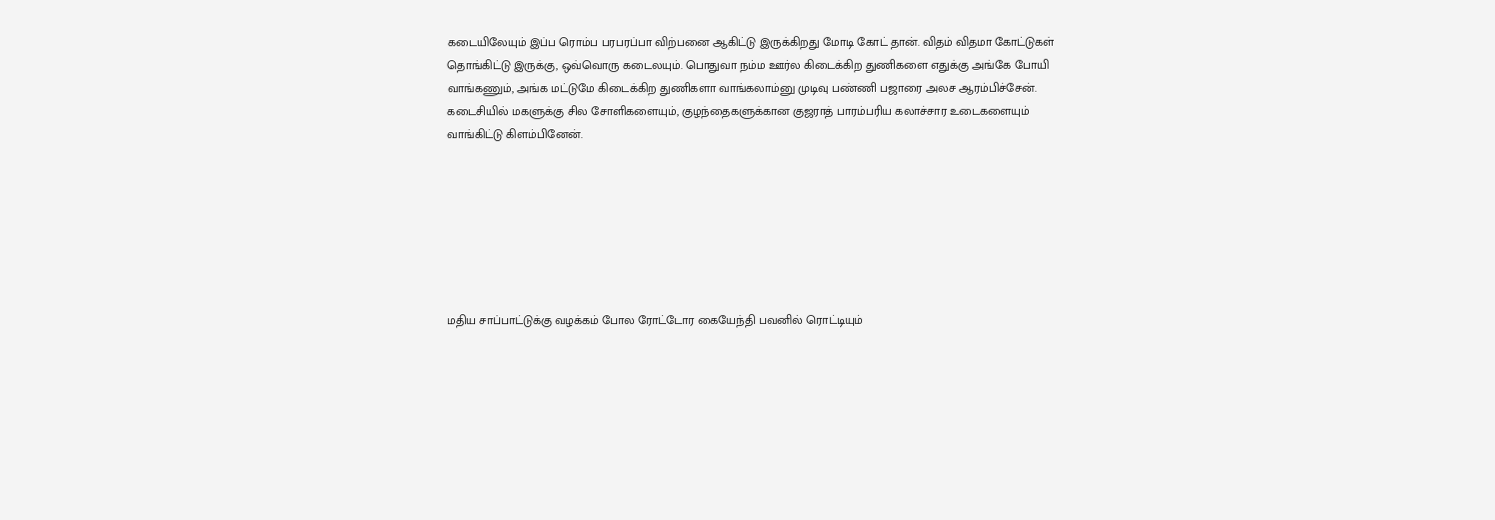கடையிலேயும் இப்ப ரொம்ப பரபரப்பா விற்பனை ஆகிட்டு இருக்கிறது மோடி கோட் தான். விதம் விதமா கோட்டுகள் தொங்கிட்டு இருக்கு, ஒவ்வொரு கடைலயும். பொதுவா நம்ம ஊர்ல கிடைக்கிற துணிகளை எதுக்கு அங்கே போயி வாங்கணும், அங்க மட்டுமே கிடைக்கிற துணிகளா வாங்கலாம்னு முடிவு பண்ணி பஜாரை அலச ஆரம்பிச்சேன். கடைசியில் மகளுக்கு சில சோளிகளையும், குழந்தைகளுக்கான குஜராத் பாரம்பரிய கலாச்சார உடைகளையும் வாங்கிட்டு கிளம்பினேன்.







மதிய சாப்பாட்டுக்கு வழக்கம் போல ரோட்டோர கையேந்தி பவனில் ரொட்டியும்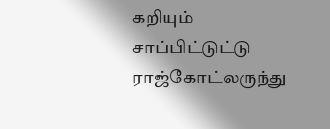கறியும் சாப்பிட்டுட்டு ராஜ்கோட்லருந்து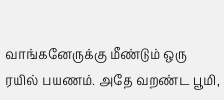வாங்கனேருக்கு மீண்டும் ஒரு ரயில் பயணம். அதே வறண்ட பூமி,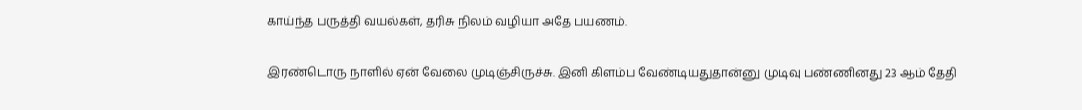காய்ந்த பருத்தி வயல்கள், தரிசு நிலம் வழியா அதே பயணம்.

இரண்டொரு நாளில் ஏன் வேலை முடிஞ்சிருச்சு. இனி கிளம்ப வேண்டியதுதான்னு முடிவு பண்ணினது 23 ஆம் தேதி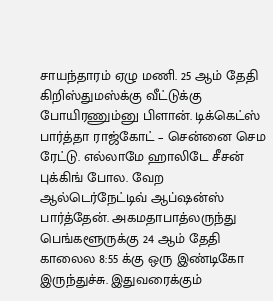சாயந்தாரம் ஏழு மணி. 25 ஆம் தேதி கிறிஸ்துமஸ்க்கு வீட்டுக்கு போயிரணும்னு பிளான். டிக்கெட்ஸ் பார்த்தா ராஜ்கோட் – சென்னை செம ரேட்டு. எல்லாமே ஹாலிடே சீசன் புக்கிங் போல. வேற ஆல்டெர்நேட்டிவ் ஆப்ஷன்ஸ் பார்த்தேன். அகமதாபாத்லருந்து பெங்களூருக்கு 24 ஆம் தேதி காலைல 8:55 க்கு ஒரு இண்டிகோ இருந்துச்சு. இதுவரைக்கும்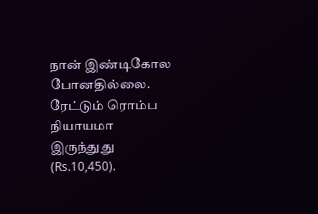நான் இண்டிகோல போனதில்லை. ரேட்டும் ரொம்ப நியாயமா இருந்துது (Rs.10,450).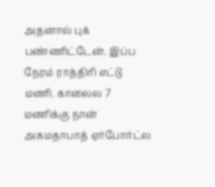அதனால் புக் பண்ணிட்டேன். இப்ப நேரம் ராத்திரி எட்டு மணி. காலைல 7 மணிக்கு நான் அகமதாபாத் ஏர்போர்ட்ல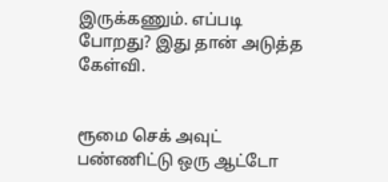இருக்கணும். எப்படி போறது? இது தான் அடுத்த கேள்வி.


ரூமை செக் அவுட் பண்ணிட்டு ஒரு ஆட்டோ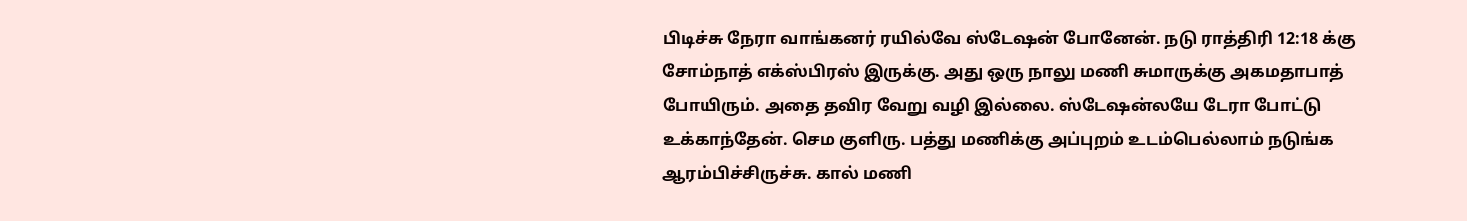பிடிச்சு நேரா வாங்கனர் ரயில்வே ஸ்டேஷன் போனேன். நடு ராத்திரி 12:18 க்கு சோம்நாத் எக்ஸ்பிரஸ் இருக்கு. அது ஒரு நாலு மணி சுமாருக்கு அகமதாபாத் போயிரும். அதை தவிர வேறு வழி இல்லை. ஸ்டேஷன்லயே டேரா போட்டு உக்காந்தேன். செம குளிரு. பத்து மணிக்கு அப்புறம் உடம்பெல்லாம் நடுங்க ஆரம்பிச்சிருச்சு. கால் மணி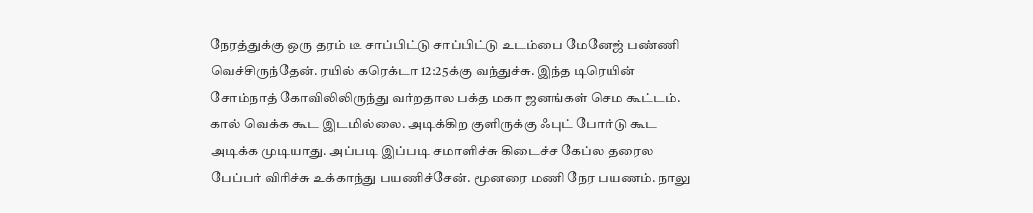நேரத்துக்கு ஒரு தரம் டீ சாப்பிட்டு சாப்பிட்டு உடம்பை மேனேஜ் பண்ணி வெச்சிருந்தேன். ரயில் கரெக்டா 12:25க்கு வந்துச்சு. இந்த டிரெயின் சோம்நாத் கோவிலிலிருந்து வர்றதால பக்த மகா ஜனங்கள் செம கூட்டம். கால் வெக்க கூட இடமில்லை. அடிக்கிற குளிருக்கு ஃபுட் போர்டு கூட அடிக்க முடியாது. அப்படி இப்படி சமாளிச்சு கிடைச்ச கேப்ல தரைல பேப்பர் விரிச்சு உக்காந்து பயணிச்சேன். மூனரை மணி நேர பயணம். நாலு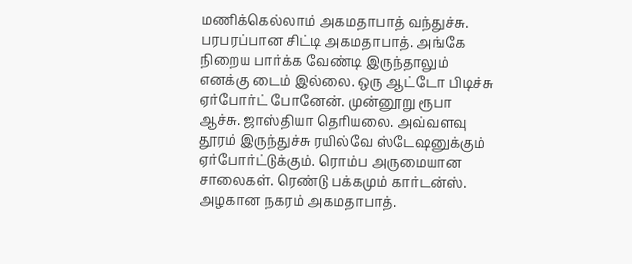மணிக்கெல்லாம் அகமதாபாத் வந்துச்சு. பரபரப்பான சிட்டி அகமதாபாத். அங்கே நிறைய பார்க்க வேண்டி இருந்தாலும் எனக்கு டைம் இல்லை. ஒரு ஆட்டோ பிடிச்சு ஏர்போர்ட் போனேன். முன்னூறு ரூபா ஆச்சு. ஜாஸ்தியா தெரியலை. அவ்வளவு தூரம் இருந்துச்சு ரயில்வே ஸ்டேஷனுக்கும் ஏர்போர்ட்டுக்கும். ரொம்ப அருமையான சாலைகள். ரெண்டு பக்கமும் கார்டன்ஸ். அழகான நகரம் அகமதாபாத்.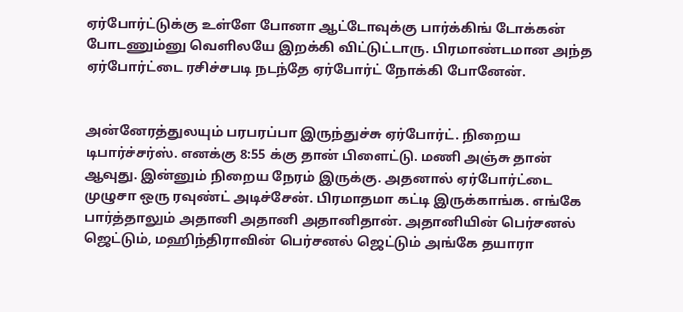ஏர்போர்ட்டுக்கு உள்ளே போனா ஆட்டோவுக்கு பார்க்கிங் டோக்கன் போடணும்னு வெளிலயே இறக்கி விட்டுட்டாரு. பிரமாண்டமான அந்த ஏர்போர்ட்டை ரசிச்சபடி நடந்தே ஏர்போர்ட் நோக்கி போனேன்.


அன்னேரத்துலயும் பரபரப்பா இருந்துச்சு ஏர்போர்ட். நிறைய டிபார்ச்சர்ஸ். எனக்கு 8:55 க்கு தான் பிளைட்டு. மணி அஞ்சு தான் ஆவுது. இன்னும் நிறைய நேரம் இருக்கு. அதனால் ஏர்போர்ட்டை முழுசா ஒரு ரவுண்ட் அடிச்சேன். பிரமாதமா கட்டி இருக்காங்க. எங்கே பார்த்தாலும் அதானி அதானி அதானிதான். அதானியின் பெர்சனல் ஜெட்டும், மஹிந்திராவின் பெர்சனல் ஜெட்டும் அங்கே தயாரா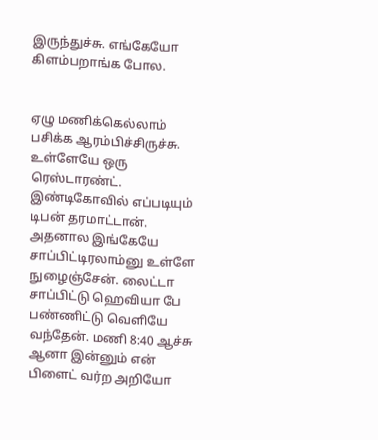இருந்துச்சு. எங்கேயோ கிளம்பறாங்க போல.


ஏழு மணிக்கெல்லாம் பசிக்க ஆரம்பிச்சிருச்சு. உள்ளேயே ஒரு ரெஸ்டாரண்ட். இண்டிகோவில் எப்படியும் டிபன் தரமாட்டான். அதனால இங்கேயே சாப்பிட்டிரலாம்னு உள்ளே நுழைஞ்சேன். லைட்டா சாப்பிட்டு ஹெவியா பே பண்ணிட்டு வெளியே வந்தேன். மணி 8:40 ஆச்சு ஆனா இன்னும் என் பிளைட் வர்ற அறியோ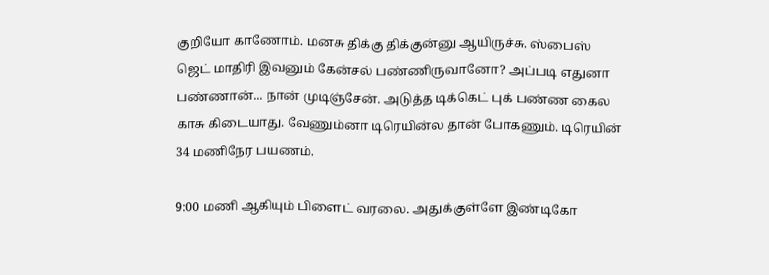குறியோ காணோம். மனசு திக்கு திக்குன்னு ஆயிருச்சு. ஸ்பைஸ் ஜெட் மாதிரி இவனும் கேன்சல் பண்ணிருவானோ? அப்படி எதுனா பண்ணான்... நான் முடிஞ்சேன். அடுத்த டிக்கெட் புக் பண்ண கைல காசு கிடையாது. வேணும்னா டிரெயின்ல தான் போகணும். டிரெயின் 34 மணிநேர பயணம்.

9:00 மணி ஆகியும் பிளைட் வரலை. அதுக்குள்ளே இண்டிகோ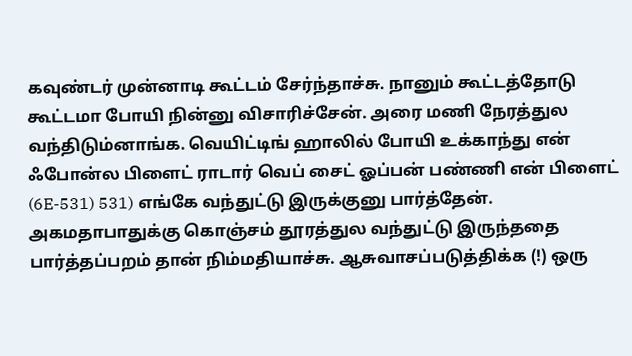கவுண்டர் முன்னாடி கூட்டம் சேர்ந்தாச்சு. நானும் கூட்டத்தோடு கூட்டமா போயி நின்னு விசாரிச்சேன். அரை மணி நேரத்துல வந்திடும்னாங்க. வெயிட்டிங் ஹாலில் போயி உக்காந்து என் ஃபோன்ல பிளைட் ராடார் வெப் சைட் ஓப்பன் பண்ணி என் பிளைட் (6E-531) 531) எங்கே வந்துட்டு இருக்குனு பார்த்தேன். அகமதாபாதுக்கு கொஞ்சம் தூரத்துல வந்துட்டு இருந்ததை பார்த்தப்பறம் தான் நிம்மதியாச்சு. ஆசுவாசப்படுத்திக்க (!) ஒரு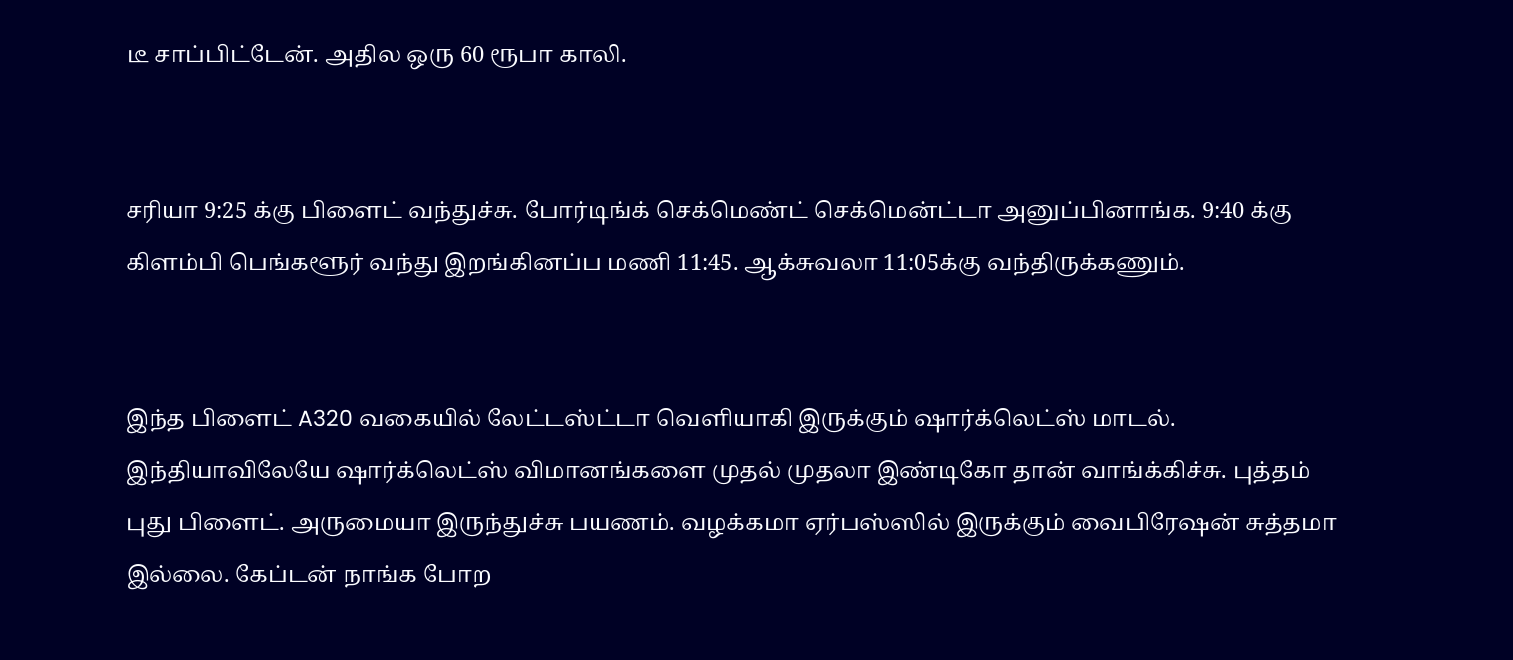டீ சாப்பிட்டேன். அதில ஒரு 60 ரூபா காலி.


சரியா 9:25 க்கு பிளைட் வந்துச்சு. போர்டிங்க் செக்மெண்ட் செக்மென்ட்டா அனுப்பினாங்க. 9:40 க்கு கிளம்பி பெங்களூர் வந்து இறங்கினப்ப மணி 11:45. ஆக்சுவலா 11:05க்கு வந்திருக்கணும்.


இந்த பிளைட் A320 வகையில் லேட்டஸ்ட்டா வெளியாகி இருக்கும் ஷார்க்லெட்ஸ் மாடல். இந்தியாவிலேயே ஷார்க்லெட்ஸ் விமானங்களை முதல் முதலா இண்டிகோ தான் வாங்க்கிச்சு. புத்தம் புது பிளைட். அருமையா இருந்துச்சு பயணம். வழக்கமா ஏர்பஸ்ஸில் இருக்கும் வைபிரேஷன் சுத்தமா இல்லை. கேப்டன் நாங்க போற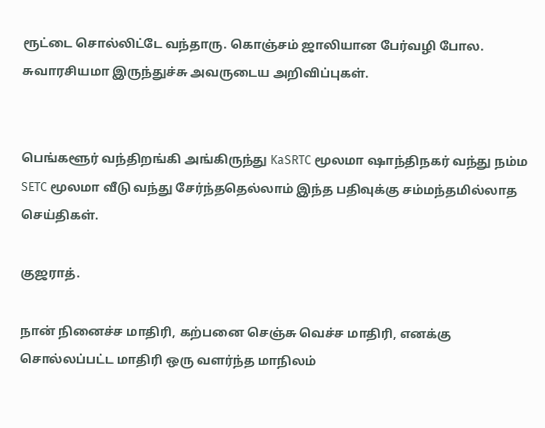ரூட்டை சொல்லிட்டே வந்தாரு. கொஞ்சம் ஜாலியான பேர்வழி போல. சுவாரசியமா இருந்துச்சு அவருடைய அறிவிப்புகள்.


பெங்களூர் வந்திறங்கி அங்கிருந்து KaSRTC மூலமா ஷாந்திநகர் வந்து நம்ம SETC மூலமா வீடு வந்து சேர்ந்ததெல்லாம் இந்த பதிவுக்கு சம்மந்தமில்லாத செய்திகள்.

குஜராத்.

நான் நினைச்ச மாதிரி, கற்பனை செஞ்சு வெச்ச மாதிரி, எனக்கு சொல்லப்பட்ட மாதிரி ஒரு வளர்ந்த மாநிலம்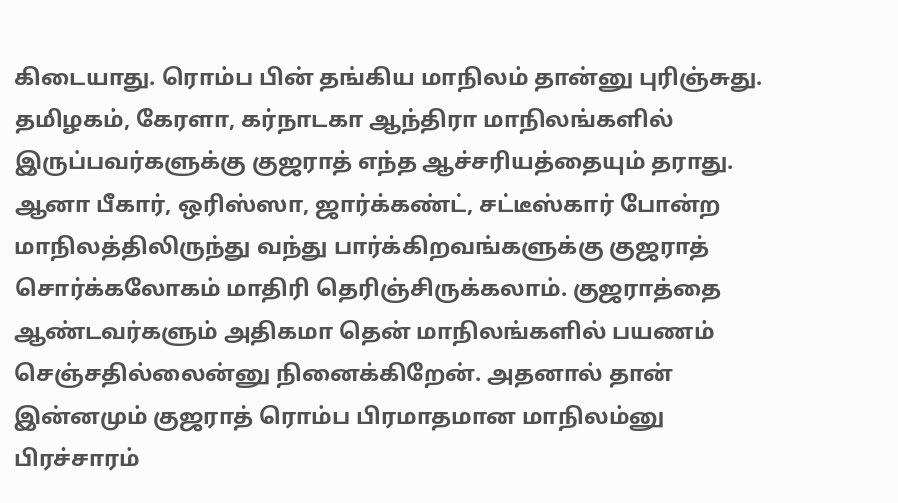கிடையாது. ரொம்ப பின் தங்கிய மாநிலம் தான்னு புரிஞ்சுது. தமிழகம், கேரளா, கர்நாடகா ஆந்திரா மாநிலங்களில் இருப்பவர்களுக்கு குஜராத் எந்த ஆச்சரியத்தையும் தராது. ஆனா பீகார், ஒரிஸ்ஸா, ஜார்க்கண்ட், சட்டீஸ்கார் போன்ற மாநிலத்திலிருந்து வந்து பார்க்கிறவங்களுக்கு குஜராத் சொர்க்கலோகம் மாதிரி தெரிஞ்சிருக்கலாம். குஜராத்தை ஆண்டவர்களும் அதிகமா தென் மாநிலங்களில் பயணம் செஞ்சதில்லைன்னு நினைக்கிறேன். அதனால் தான் இன்னமும் குஜராத் ரொம்ப பிரமாதமான மாநிலம்னு பிரச்சாரம்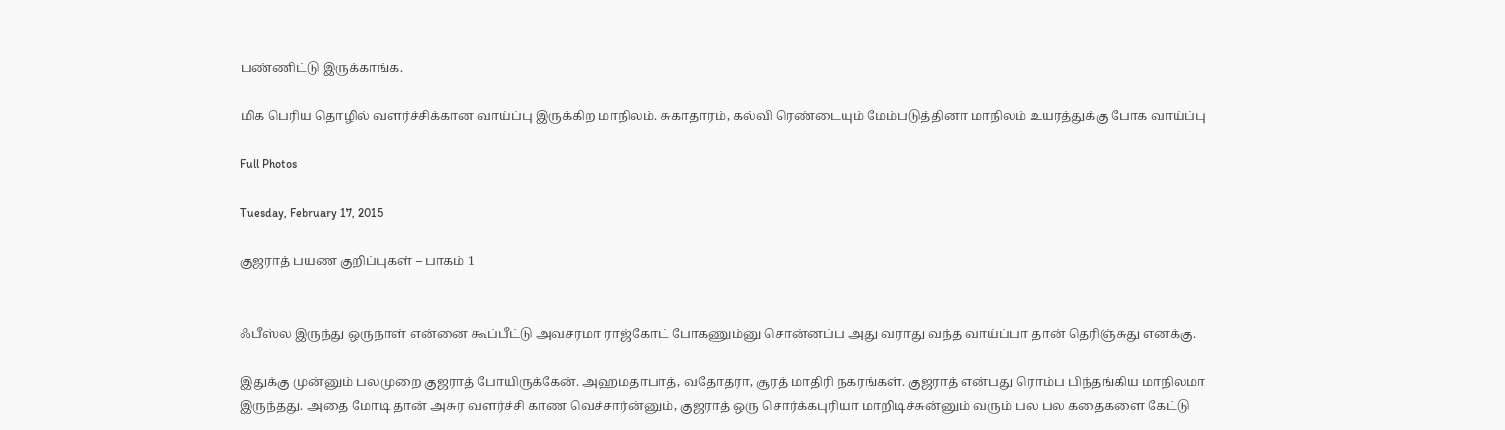பண்ணிட்டு இருக்காங்க.

மிக பெரிய தொழில் வளர்ச்சிக்கான வாய்ப்பு இருக்கிற மாநிலம். சுகாதாரம், கல்வி ரெண்டையும் மேம்படுத்தினா மாநிலம் உயரத்துக்கு போக வாய்ப்பு

Full Photos

Tuesday, February 17, 2015

குஜராத் பயண குறிப்புகள் – பாகம் 1


ஃபீஸ்ல இருந்து ஒருநாள் என்னை கூப்பீட்டு அவசரமா ராஜ்கோட் போகணும்னு சொன்னப்ப அது வராது வந்த வாய்ப்பா தான் தெரிஞ்சுது எனக்கு.

இதுக்கு முன்னும் பலமுறை குஜராத் போயிருக்கேன். அஹமதாபாத், வதோதரா, சூரத் மாதிரி நகரங்கள். குஜராத் என்பது ரொம்ப பிந்தங்கிய மாநிலமா இருந்தது. அதை மோடி தான் அசுர வளர்ச்சி காண வெச்சார்ன்னும், குஜராத் ஒரு சொர்க்கபுரியா மாறிடிச்சுன்னும் வரும் பல பல கதைகளை கேட்டு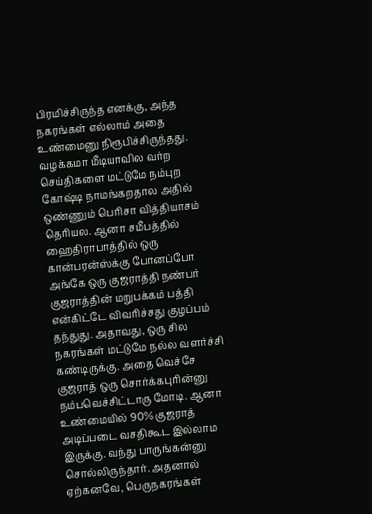பிரமிச்சிருந்த எனக்கு, அந்த நகரங்கள் எல்லாம் அதை உண்மைனு நிரூபிச்சிருந்தது. வழக்கமா மீடியாவில வர்ற செய்திகளை மட்டுமே நம்புற கோஷ்டி நாமங்கறதால அதில் ஒண்ணும் பெரிசா வித்தியாசம் தெரியல. ஆனா சமீபத்தில் ஹைதிராபாத்தில் ஒரு கான்பரன்ஸ்க்கு போனப்போ அங்கே ஒரு குஜராத்தி நண்பர் குஜராத்தின் மறுபக்கம் பத்தி என்கிட்டே விவரிச்சது குழப்பம் தந்துது. அதாவது, ஒரு சில நகரங்கள் மட்டுமே நல்ல வளர்ச்சி கண்டிருக்கு. அதை வெச்சே குஜராத் ஒரு சொர்க்கபுரின்னு நம்பவெச்சிட்டாரு மோடி. ஆனா உண்மையில் 90% குஜராத் அடிப்படை வசதிகூட இல்லாம இருக்கு. வந்து பாருங்கன்னு சொல்லிருந்தார். அதனால் ஏற்கனவே, பெருநகரங்கள்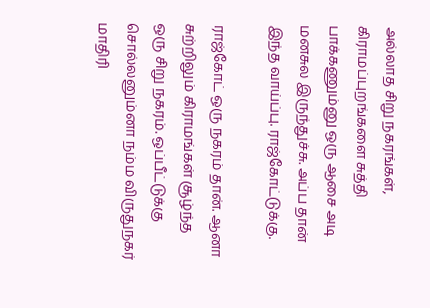அல்லாத சிறு நகரங்கள், கிராமப்புறங்களை சுத்தி பாக்கணும்னு ஒரு ஆசை அடி மனசுல இருந்துச்சு. அப்ப தான் இந்த வாய்ப்பு. ராஜ்கோட்டுக்கு.

ராஜ்கோட் ஒரு நகரம் தான். ஆனா சுற்றிலும் கிராமங்கள் சூழ்ந்த ஒரு சிறு நகரம். ஒப்பீட்டுக்கு சொல்லனும்னா நம்ம விருதுநகர் மாதிரி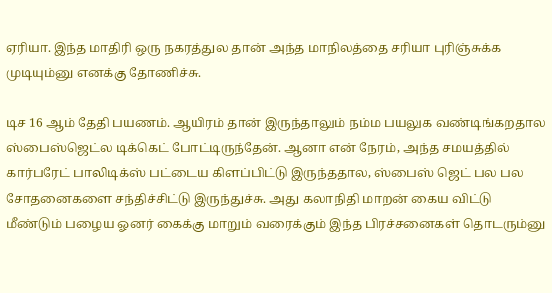ஏரியா. இந்த மாதிரி ஒரு நகரத்துல தான் அந்த மாநிலத்தை சரியா புரிஞ்சுக்க முடியும்னு எனக்கு தோணிச்சு.

டிச 16 ஆம் தேதி பயணம். ஆயிரம் தான் இருந்தாலும் நம்ம பயலுக வண்டிங்கறதால ஸ்பைஸ்ஜெட்ல டிக்கெட் போட்டிருந்தேன். ஆனா என் நேரம், அந்த சமயத்தில் கார்பரேட் பாலிடிக்ஸ் பட்டைய கிளப்பிட்டு இருந்ததால, ஸ்பைஸ் ஜெட் பல பல சோதனைகளை சந்திச்சிட்டு இருந்துச்சு. அது கலாநிதி மாறன் கைய விட்டு மீண்டும் பழைய ஓனர் கைக்கு மாறும் வரைக்கும் இந்த பிரச்சனைகள் தொடரும்னு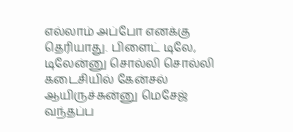எல்லாம் அப்போ எனக்கு தெரியாது. பிளைட் டிலே, டிலேன்னு சொல்லி சொல்லி கடைசியில் கேன்சல் ஆயிருச்சுன்னு மெசேஜ் வந்தப்ப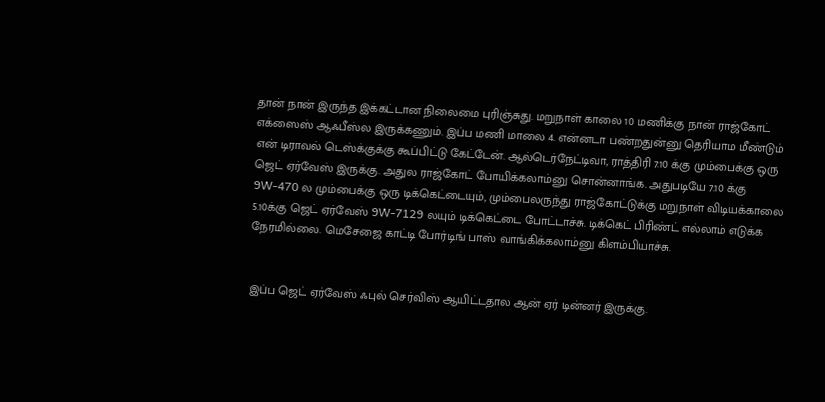தான் நான் இருந்த இக்கட்டான நிலைமை புரிஞ்சுது. மறுநாள் காலை 10 மணிக்கு நான் ராஜ்கோட் எக்ஸைஸ் ஆஃபீஸ்ல இருக்கணும். இப்ப மணி மாலை 4. என்னடா பண்றதுன்னு தெரியாம மீண்டும் என் டிராவல் டெஸ்க்குக்கு கூப்பிட்டு கேட்டேன். ஆல்டெர்நேட்டிவா, ராத்திரி 7.10 க்கு மும்பைக்கு ஒரு ஜெட் ஏர்வேஸ் இருக்கு. அதுல ராஜ்கோட் போயிக்கலாம்னு சொன்னாங்க. அதுபடியே 7.10 க்கு 9W-470 ல மும்பைக்கு ஒரு டிக்கெட்டையும், மும்பைலருந்து ராஜ்கோட்டுக்கு மறுநாள் விடியக்காலை 5.10க்கு ஜெட் ஏர்வேஸ் 9W-7129 லயும் டிக்கெட்டை போட்டாச்சு. டிக்கெட் பிரிண்ட் எல்லாம் எடுக்க நேரமில்லை. மெசேஜை காட்டி போர்டிங் பாஸ் வாங்கிக்கலாம்னு கிளம்பியாச்சு.


இப்ப ஜெட் ஏர்வேஸ் ஃபுல் செர்விஸ் ஆயிட்டதால ஆன் ஏர் டின்னர் இருக்கு.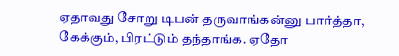ஏதாவது சோறு டிபன் தருவாங்கன்னு பார்த்தா, கேக்கும், பிரட்டும் தந்தாங்க. ஏதோ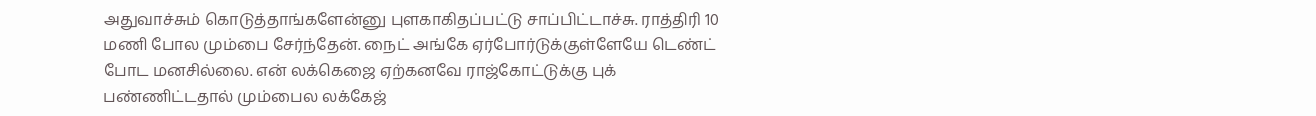அதுவாச்சும் கொடுத்தாங்களேன்னு புளகாகிதப்பட்டு சாப்பிட்டாச்சு. ராத்திரி 10 மணி போல மும்பை சேர்ந்தேன். நைட் அங்கே ஏர்போர்டுக்குள்ளேயே டெண்ட் போட மனசில்லை. என் லக்கெஜை ஏற்கனவே ராஜ்கோட்டுக்கு புக் பண்ணிட்டதால் மும்பைல லக்கேஜ்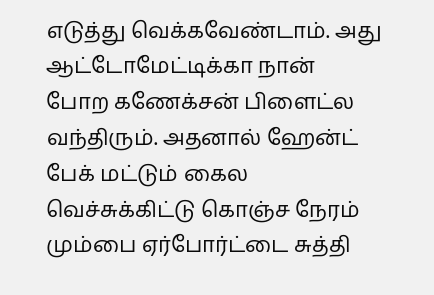எடுத்து வெக்கவேண்டாம். அது ஆட்டோமேட்டிக்கா நான் போற கணேக்சன் பிளைட்ல வந்திரும். அதனால் ஹேன்ட் பேக் மட்டும் கைல வெச்சுக்கிட்டு கொஞ்ச நேரம் மும்பை ஏர்போர்ட்டை சுத்தி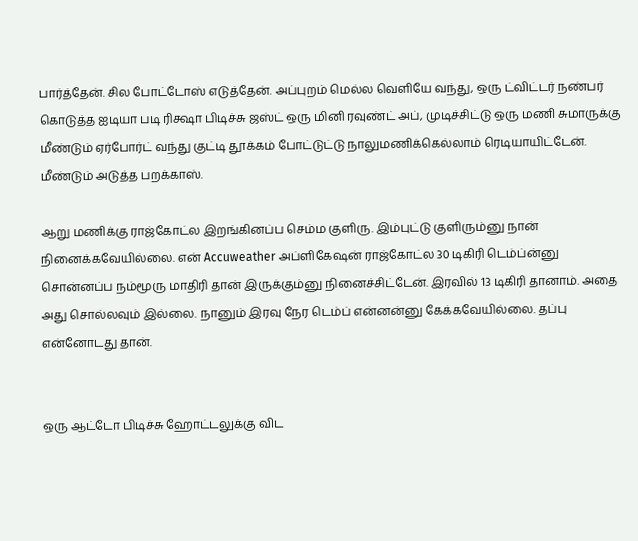பார்த்தேன். சில போட்டோஸ் எடுத்தேன். அப்புறம் மெல்ல வெளியே வந்து, ஒரு ட்விட்டர் நண்பர் கொடுத்த ஐடியா படி ரிக்ஷா பிடிச்சு ஜஸ்ட் ஒரு மினி ரவுண்ட் அப், முடிச்சிட்டு ஒரு மணி சுமாருக்கு மீண்டும் ஏர்போர்ட் வந்து குட்டி தூக்கம் போட்டுட்டு நாலுமணிக்கெல்லாம் ரெடியாயிட்டேன். மீண்டும் அடுத்த பறக்காஸ்.

ஆறு மணிக்கு ராஜ்கோட்ல இறங்கினப்ப செம்ம குளிரு. இம்புட்டு குளிரும்னு நான் நினைக்கவேயில்லை. என் Accuweather அப்ளிகேஷன் ராஜ்கோட்ல 30 டிகிரி டெம்ப்ன்னு சொன்னப்ப நம்மூரு மாதிரி தான் இருக்கும்னு நினைச்சிட்டேன். இரவில் 13 டிகிரி தானாம். அதை அது சொல்லவும் இல்லை. நானும் இரவு நேர டெம்ப் என்னன்னு கேக்கவேயில்லை. தப்பு என்னோடது தான்.


ஒரு ஆட்டோ பிடிச்சு ஹோட்டலுக்கு விட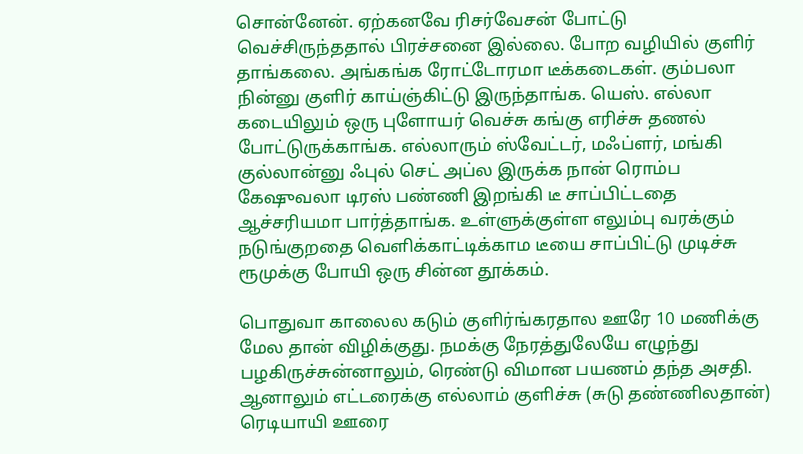சொன்னேன். ஏற்கனவே ரிசர்வேசன் போட்டு வெச்சிருந்ததால் பிரச்சனை இல்லை. போற வழியில் குளிர் தாங்கலை. அங்கங்க ரோட்டோரமா டீக்கடைகள். கும்பலா நின்னு குளிர் காய்ஞ்கிட்டு இருந்தாங்க. யெஸ். எல்லா கடையிலும் ஒரு புளோயர் வெச்சு கங்கு எரிச்சு தணல் போட்டுருக்காங்க. எல்லாரும் ஸ்வேட்டர், மஃப்ளர், மங்கி குல்லான்னு ஃபுல் செட் அப்ல இருக்க நான் ரொம்ப கேஷுவலா டிரஸ் பண்ணி இறங்கி டீ சாப்பிட்டதை ஆச்சரியமா பார்த்தாங்க. உள்ளுக்குள்ள எலும்பு வரக்கும் நடுங்குறதை வெளிக்காட்டிக்காம டீயை சாப்பிட்டு முடிச்சு ரூமுக்கு போயி ஒரு சின்ன தூக்கம்.

பொதுவா காலைல கடும் குளிர்ங்கரதால ஊரே 10 மணிக்கு மேல தான் விழிக்குது. நமக்கு நேரத்துலேயே எழுந்து பழகிருச்சுன்னாலும், ரெண்டு விமான பயணம் தந்த அசதி. ஆனாலும் எட்டரைக்கு எல்லாம் குளிச்சு (சுடு தண்ணிலதான்) ரெடியாயி ஊரை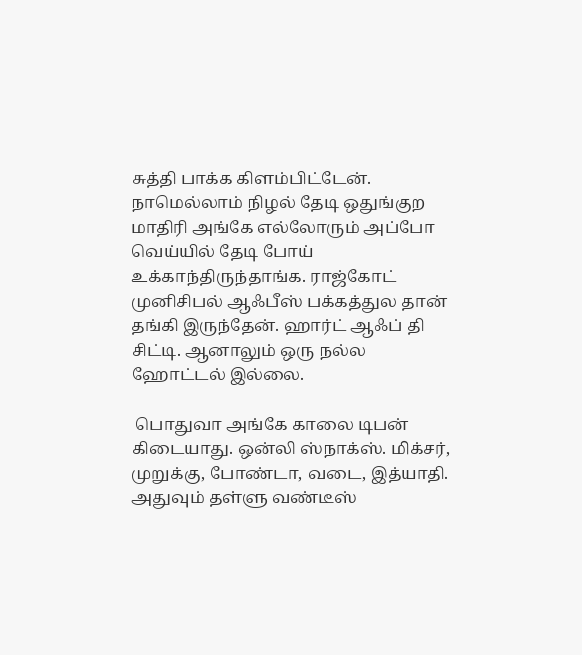சுத்தி பாக்க கிளம்பிட்டேன். நாமெல்லாம் நிழல் தேடி ஒதுங்குற மாதிரி அங்கே எல்லோரும் அப்போ வெய்யில் தேடி போய் உக்காந்திருந்தாங்க. ராஜ்கோட் முனிசிபல் ஆஃபீஸ் பக்கத்துல தான் தங்கி இருந்தேன். ஹார்ட் ஆஃப் தி சிட்டி. ஆனாலும் ஒரு நல்ல ஹோட்டல் இல்லை.

 பொதுவா அங்கே காலை டிபன் கிடையாது. ஒன்லி ஸ்நாக்ஸ். மிக்சர், முறுக்கு, போண்டா, வடை, இத்யாதி. அதுவும் தள்ளு வண்டீஸ்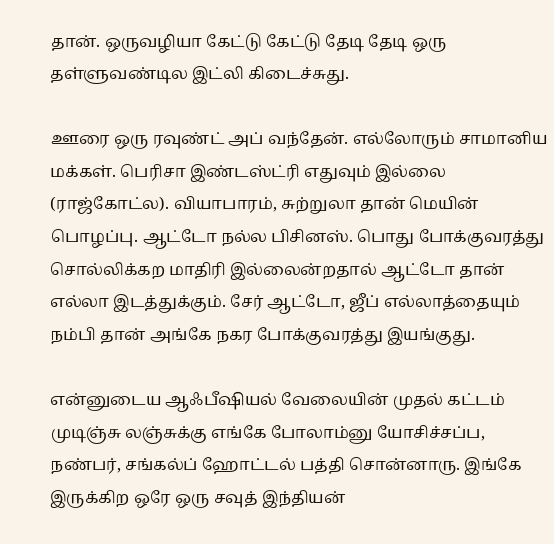தான். ஒருவழியா கேட்டு கேட்டு தேடி தேடி ஒரு தள்ளுவண்டில இட்லி கிடைச்சுது.

ஊரை ஒரு ரவுண்ட் அப் வந்தேன். எல்லோரும் சாமானிய மக்கள். பெரிசா இண்டஸ்ட்ரி எதுவும் இல்லை (ராஜ்கோட்ல). வியாபாரம், சுற்றுலா தான் மெயின் பொழப்பு. ஆட்டோ நல்ல பிசினஸ். பொது போக்குவரத்து சொல்லிக்கற மாதிரி இல்லைன்றதால் ஆட்டோ தான் எல்லா இடத்துக்கும். சேர் ஆட்டோ, ஜீப் எல்லாத்தையும் நம்பி தான் அங்கே நகர போக்குவரத்து இயங்குது.

என்னுடைய ஆஃபீஷியல் வேலையின் முதல் கட்டம் முடிஞ்சு லஞ்சுக்கு எங்கே போலாம்னு யோசிச்சப்ப, நண்பர், சங்கல்ப் ஹோட்டல் பத்தி சொன்னாரு. இங்கே இருக்கிற ஒரே ஒரு சவுத் இந்தியன்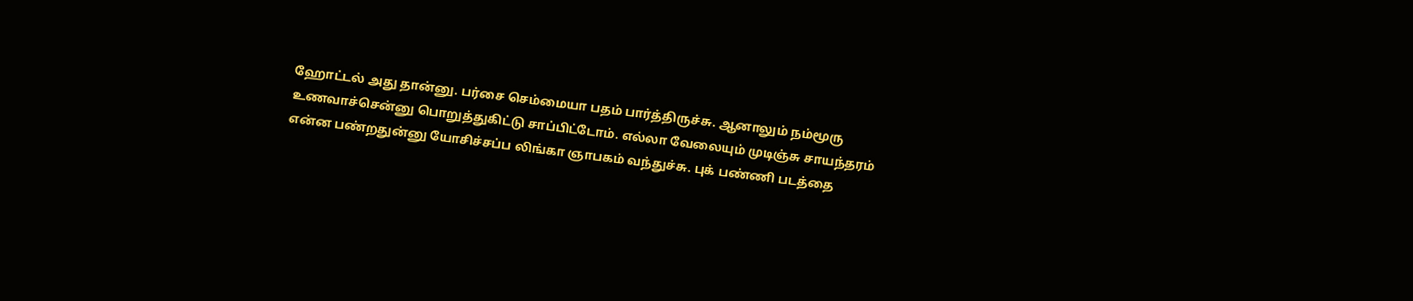ஹோட்டல் அது தான்னு. பர்சை செம்மையா பதம் பார்த்திருச்சு. ஆனாலும் நம்மூரு உணவாச்சென்னு பொறுத்துகிட்டு சாப்பிட்டோம். எல்லா வேலையும் முடிஞ்சு சாயந்தரம் என்ன பண்றதுன்னு யோசிச்சப்ப லிங்கா ஞாபகம் வந்துச்சு. புக் பண்ணி படத்தை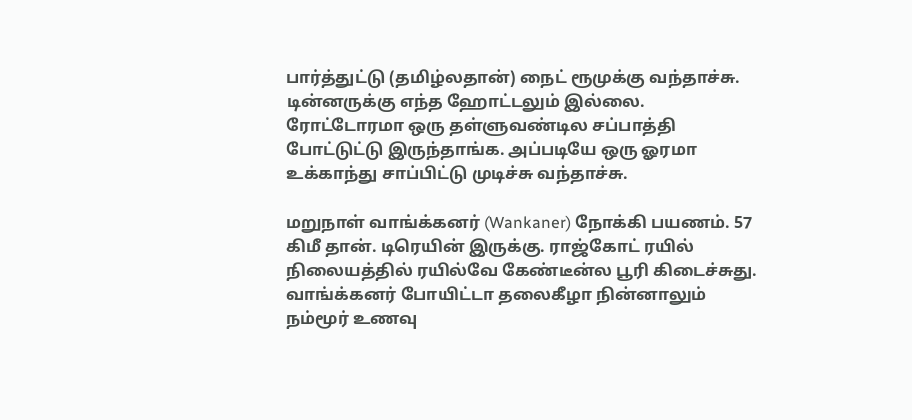பார்த்துட்டு (தமிழ்லதான்) நைட் ரூமுக்கு வந்தாச்சு. டின்னருக்கு எந்த ஹோட்டலும் இல்லை. ரோட்டோரமா ஒரு தள்ளுவண்டில சப்பாத்தி போட்டுட்டு இருந்தாங்க. அப்படியே ஒரு ஓரமா உக்காந்து சாப்பிட்டு முடிச்சு வந்தாச்சு.

மறுநாள் வாங்க்கனர் (Wankaner) நோக்கி பயணம். 57 கிமீ தான். டிரெயின் இருக்கு. ராஜ்கோட் ரயில் நிலையத்தில் ரயில்வே கேண்டீன்ல பூரி கிடைச்சுது. வாங்க்கனர் போயிட்டா தலைகீழா நின்னாலும் நம்மூர் உணவு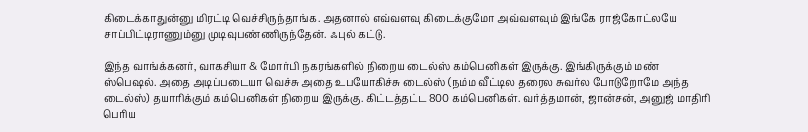கிடைக்காதுன்னு மிரட்டி வெச்சிருந்தாங்க. அதனால் எவ்வளவு கிடைக்குமோ அவ்வளவும் இங்கே ராஜ்கோட்லயே சாப்பிட்டிராணும்னு முடிவுபண்ணிருந்தேன். ஃபுல் கட்டு.

இந்த வாங்க்கனர், வாகசியா & மோர்பி நகரங்களில் நிறைய டைல்ஸ் கம்பெனிகள் இருக்கு. இங்கிருக்கும் மண் ஸ்பெஷல். அதை அடிப்படையா வெச்சு அதை உபயோகிச்சு டைல்ஸ் (நம்ம வீட்டில தரைல சுவர்ல போடுறோமே அந்த டைல்ஸ்) தயாரிக்கும் கம்பெனிகள் நிறைய இருக்கு. கிட்டத்தட்ட 800 கம்பெனிகள். வர்த்தமான், ஜான்சன், அனுஜ் மாதிரி பெரிய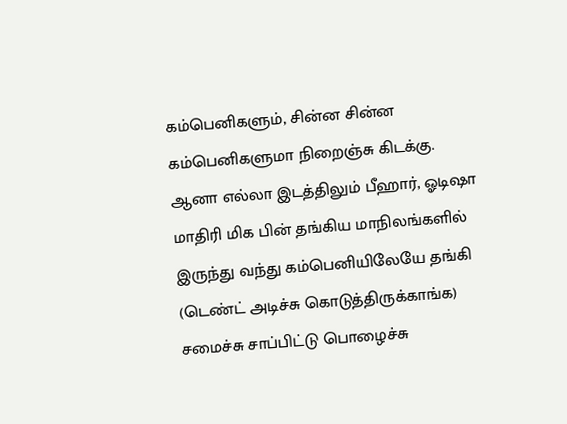கம்பெனிகளும், சின்ன சின்ன கம்பெனிகளுமா நிறைஞ்சு கிடக்கு. ஆனா எல்லா இடத்திலும் பீஹார், ஓடிஷா மாதிரி மிக பின் தங்கிய மாநிலங்களில் இருந்து வந்து கம்பெனியிலேயே தங்கி (டெண்ட் அடிச்சு கொடுத்திருக்காங்க) சமைச்சு சாப்பிட்டு பொழைச்சு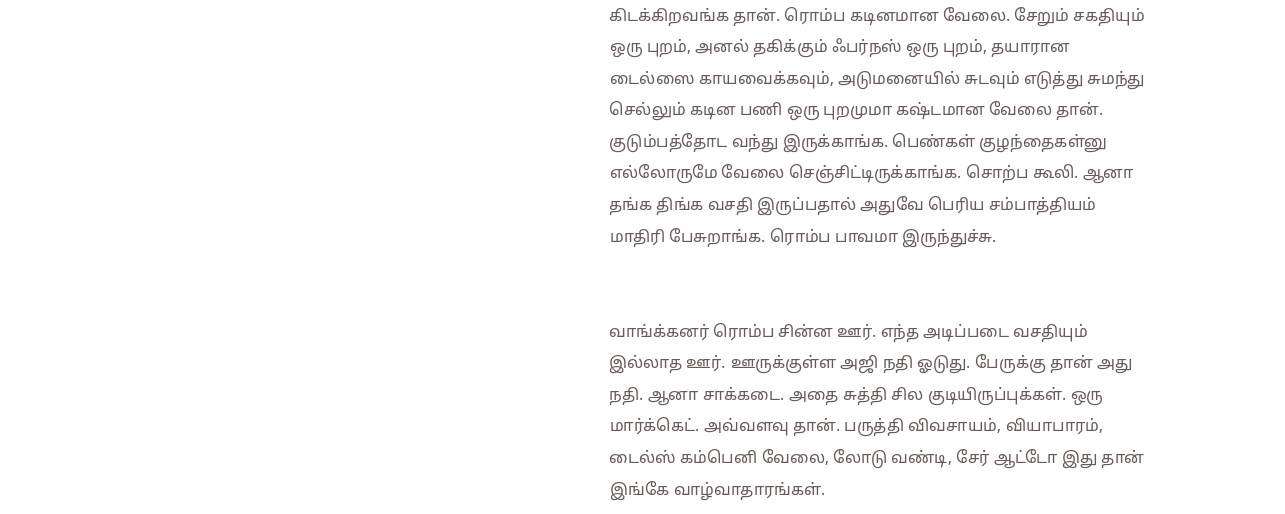கிடக்கிறவங்க தான். ரொம்ப கடினமான வேலை. சேறும் சகதியும் ஒரு புறம், அனல் தகிக்கும் ஃபர்நஸ் ஒரு புறம், தயாரான டைல்ஸை காயவைக்கவும், அடுமனையில் சுடவும் எடுத்து சுமந்து செல்லும் கடின பணி ஒரு புறமுமா கஷ்டமான வேலை தான். குடும்பத்தோட வந்து இருக்காங்க. பெண்கள் குழந்தைகள்னு எல்லோருமே வேலை செஞ்சிட்டிருக்காங்க. சொற்ப கூலி. ஆனா தங்க திங்க வசதி இருப்பதால் அதுவே பெரிய சம்பாத்தியம் மாதிரி பேசுறாங்க. ரொம்ப பாவமா இருந்துச்சு.


வாங்க்கனர் ரொம்ப சின்ன ஊர். எந்த அடிப்படை வசதியும் இல்லாத ஊர். ஊருக்குள்ள அஜி நதி ஓடுது. பேருக்கு தான் அது நதி. ஆனா சாக்கடை. அதை சுத்தி சில குடியிருப்புக்கள். ஒரு மார்க்கெட். அவ்வளவு தான். பருத்தி விவசாயம், வியாபாரம், டைல்ஸ் கம்பெனி வேலை, லோடு வண்டி, சேர் ஆட்டோ இது தான் இங்கே வாழ்வாதாரங்கள்.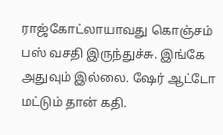ராஜ்கோட்லாயாவது கொஞ்சம் பஸ் வசதி இருந்துச்சு. இங்கே அதுவும் இல்லை. ஷேர் ஆட்டோ மட்டும் தான் கதி.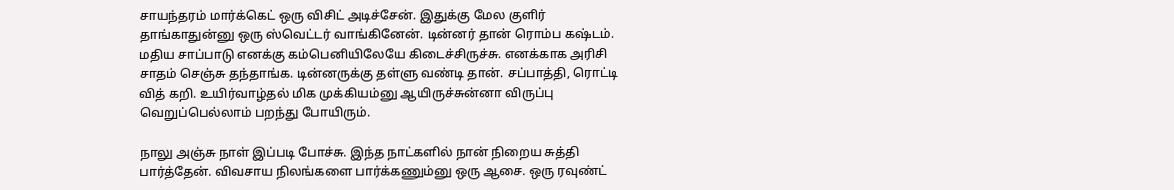சாயந்தரம் மார்க்கெட் ஒரு விசிட் அடிச்சேன். இதுக்கு மேல குளிர் தாங்காதுன்னு ஒரு ஸ்வெட்டர் வாங்கினேன். டின்னர் தான் ரொம்ப கஷ்டம். மதிய சாப்பாடு எனக்கு கம்பெனியிலேயே கிடைச்சிருச்சு. எனக்காக அரிசி சாதம் செஞ்சு தந்தாங்க. டின்னருக்கு தள்ளு வண்டி தான். சப்பாத்தி, ரொட்டி வித் கறி. உயிர்வாழ்தல் மிக முக்கியம்னு ஆயிருச்சுன்னா விருப்பு வெறுப்பெல்லாம் பறந்து போயிரும்.

நாலு அஞ்சு நாள் இப்படி போச்சு. இந்த நாட்களில் நான் நிறைய சுத்தி பார்த்தேன். விவசாய நிலங்களை பார்க்கணும்னு ஒரு ஆசை. ஒரு ரவுண்ட்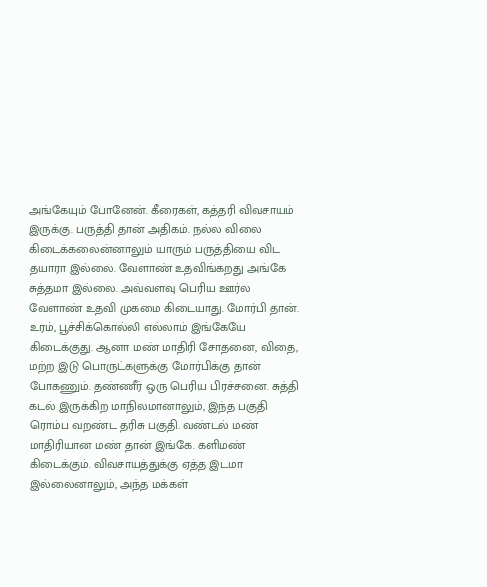அங்கேயும் போனேன். கீரைகள், கத்தரி விவசாயம் இருக்கு. பருத்தி தான் அதிகம். நல்ல விலை கிடைக்கலைன்னாலும் யாரும் பருத்தியை விட தயாரா இல்லை. வேளாண் உதவிங்கறது அங்கே சுத்தமா இல்லை. அவ்வளவு பெரிய ஊர்ல வேளாண் உதவி முகமை கிடையாது. மோர்பி தான். உரம், பூச்சிக்கொல்லி எல்லாம் இங்கேயே கிடைக்குது. ஆனா மண் மாதிரி சோதனை, விதை, மற்ற இடு பொருட்களுக்கு மோர்பிக்கு தான் போகணும். தண்ணீர் ஒரு பெரிய பிரச்சனை. சுத்தி கடல் இருக்கிற மாநிலமானாலும், இந்த பகுதி ரொம்ப வறண்ட தரிசு பகுதி. வண்டல் மண் மாதிரியான மண் தான் இங்கே. களிமண் கிடைக்கும். விவசாயத்துக்கு ஏத்த இடமா இல்லைனாலும், அந்த மக்கள்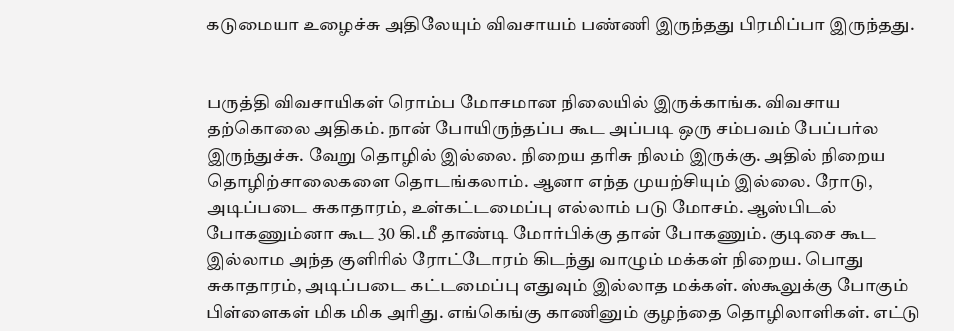கடுமையா உழைச்சு அதிலேயும் விவசாயம் பண்ணி இருந்தது பிரமிப்பா இருந்தது.


பருத்தி விவசாயிகள் ரொம்ப மோசமான நிலையில் இருக்காங்க. விவசாய தற்கொலை அதிகம். நான் போயிருந்தப்ப கூட அப்படி ஒரு சம்பவம் பேப்பர்ல இருந்துச்சு. வேறு தொழில் இல்லை. நிறைய தரிசு நிலம் இருக்கு. அதில் நிறைய தொழிற்சாலைகளை தொடங்கலாம். ஆனா எந்த முயற்சியும் இல்லை. ரோடு, அடிப்படை சுகாதாரம், உள்கட்டமைப்பு எல்லாம் படு மோசம். ஆஸ்பிடல் போகணும்னா கூட 30 கி.மீ தாண்டி மோர்பிக்கு தான் போகணும். குடிசை கூட இல்லாம அந்த குளிரில் ரோட்டோரம் கிடந்து வாழும் மக்கள் நிறைய. பொது சுகாதாரம், அடிப்படை கட்டமைப்பு எதுவும் இல்லாத மக்கள். ஸ்கூலுக்கு போகும் பிள்ளைகள் மிக மிக அரிது. எங்கெங்கு காணினும் குழந்தை தொழிலாளிகள். எட்டு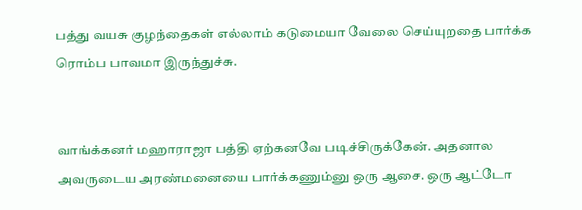பத்து வயசு குழந்தைகள் எல்லாம் கடுமையா வேலை செய்யுறதை பார்க்க ரொம்ப பாவமா இருந்துச்சு.


வாங்க்கனர் மஹாராஜா பத்தி ஏற்கனவே படிச்சிருக்கேன். அதனால அவருடைய அரண்மனையை பார்க்கணும்னு ஒரு ஆசை. ஒரு ஆட்டோ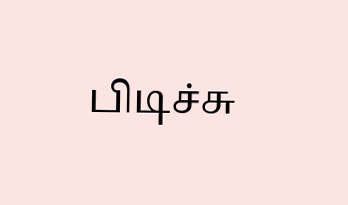பிடிச்சு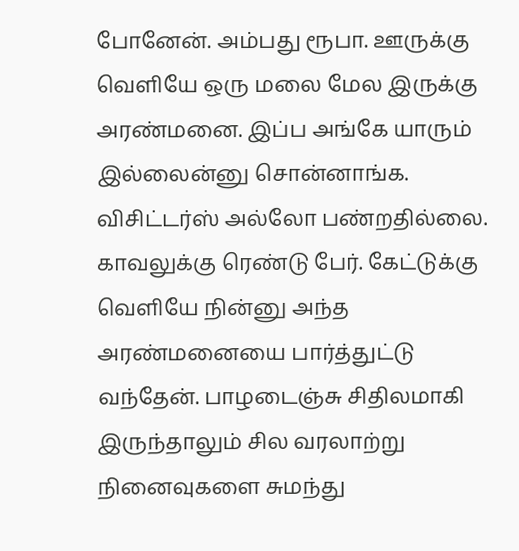போனேன். அம்பது ரூபா. ஊருக்கு வெளியே ஒரு மலை மேல இருக்கு அரண்மனை. இப்ப அங்கே யாரும் இல்லைன்னு சொன்னாங்க. விசிட்டர்ஸ் அல்லோ பண்றதில்லை. காவலுக்கு ரெண்டு பேர். கேட்டுக்கு வெளியே நின்னு அந்த அரண்மனையை பார்த்துட்டு வந்தேன். பாழடைஞ்சு சிதிலமாகி இருந்தாலும் சில வரலாற்று நினைவுகளை சுமந்து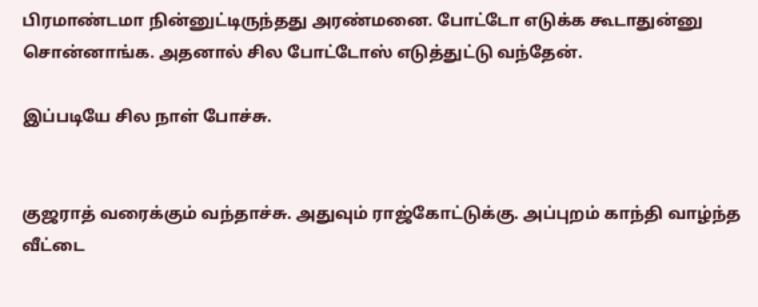பிரமாண்டமா நின்னுட்டிருந்தது அரண்மனை. போட்டோ எடுக்க கூடாதுன்னு சொன்னாங்க. அதனால் சில போட்டோஸ் எடுத்துட்டு வந்தேன்.

இப்படியே சில நாள் போச்சு.


குஜராத் வரைக்கும் வந்தாச்சு. அதுவும் ராஜ்கோட்டுக்கு. அப்புறம் காந்தி வாழ்ந்த வீட்டை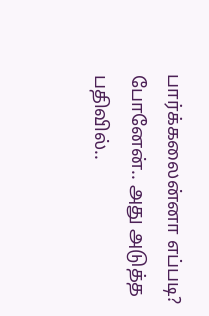பார்க்கலைன்னா எப்படி? போனேன்.. அது அடுத்த பதிவில்..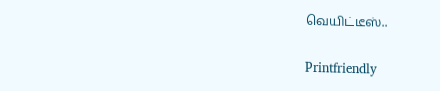வெயிட்டீஸ்..

Printfriendly